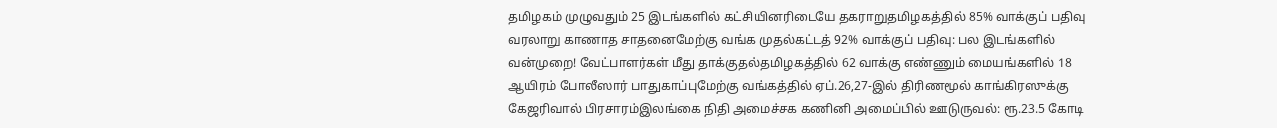தமிழகம் முழுவதும் 25 இடங்களில் கட்சியினரிடையே தகராறுதமிழகத்தில் 85% வாக்குப் பதிவு வரலாறு காணாத சாதனைமேற்கு வங்க முதல்கட்டத் 92% வாக்குப் பதிவு: பல இடங்களில் வன்முறை! வேட்பாளர்கள் மீது தாக்குதல்தமிழகத்தில் 62 வாக்கு எண்ணும் மையங்களில் 18 ஆயிரம் போலீஸார் பாதுகாப்புமேற்கு வங்கத்தில் ஏப்.26,27-இல் திரிணமூல் காங்கிரஸுக்கு கேஜரிவால் பிரசாரம்இலங்கை நிதி அமைச்சக கணினி அமைப்பில் ஊடுருவல்: ரூ.23.5 கோடி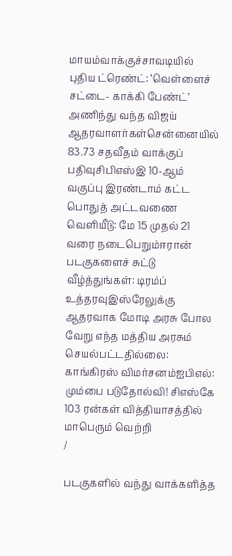மாயம்வாக்குச்சாவடியில் புதிய ட்ரெண்ட்: ‘வெள்ளைச் சட்டை- காக்கி பேண்ட்’ அணிந்து வந்த விஜய் ஆதரவாளர்கள்சென்னையில் 83.73 சதவீதம் வாக்குப் பதிவுசிபிஎஸ்இ 10-ஆம் வகுப்பு இரண்டாம் கட்ட பொதுத் அட்டவணை வெளியீடு: மே 15 முதல் 21 வரை நடைபெறும்ஈரான் படகுகளைச் சுட்டு வீழ்த்துங்கள்: டிரம்ப் உத்தரவுஇஸ்ரேலுக்கு ஆதரவாக மோடி அரசு போல வேறு எந்த மத்திய அரசும் செயல்பட்டதில்லை: காங்கிரஸ் விமர்சனம்ஐபிஎல்: மும்பை படுதோல்வி! சிஎஸ்கே 103 ரன்கள் வித்தியாசத்தில் மாபெரும் வெற்றி
/

படகுகளில் வந்து வாக்களித்த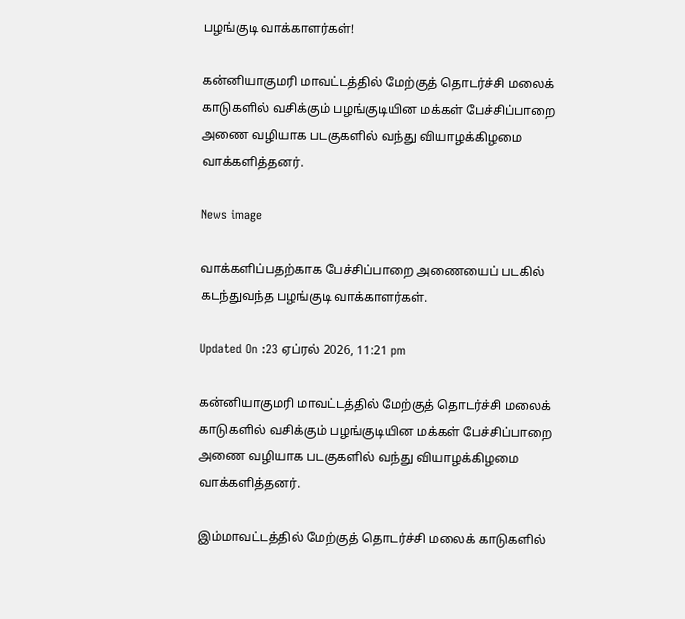பழங்குடி வாக்காளர்கள்!

கன்னியாகுமரி மாவட்டத்தில் மேற்குத் தொடர்ச்சி மலைக் காடுகளில் வசிக்கும் பழங்குடியின மக்கள் பேச்சிப்பாறை அணை வழியாக படகுகளில் வந்து வியாழக்கிழமை வாக்களித்தனர்.

News image

வாக்களிப்பதற்காக பேச்சிப்பாறை அணையைப் படகில் கடந்துவந்த பழங்குடி வாக்காளர்கள்.

Updated On :23 ஏப்ரல் 2026, 11:21 pm

கன்னியாகுமரி மாவட்டத்தில் மேற்குத் தொடர்ச்சி மலைக் காடுகளில் வசிக்கும் பழங்குடியின மக்கள் பேச்சிப்பாறை அணை வழியாக படகுகளில் வந்து வியாழக்கிழமை வாக்களித்தனர்.

இம்மாவட்டத்தில் மேற்குத் தொடர்ச்சி மலைக் காடுகளில்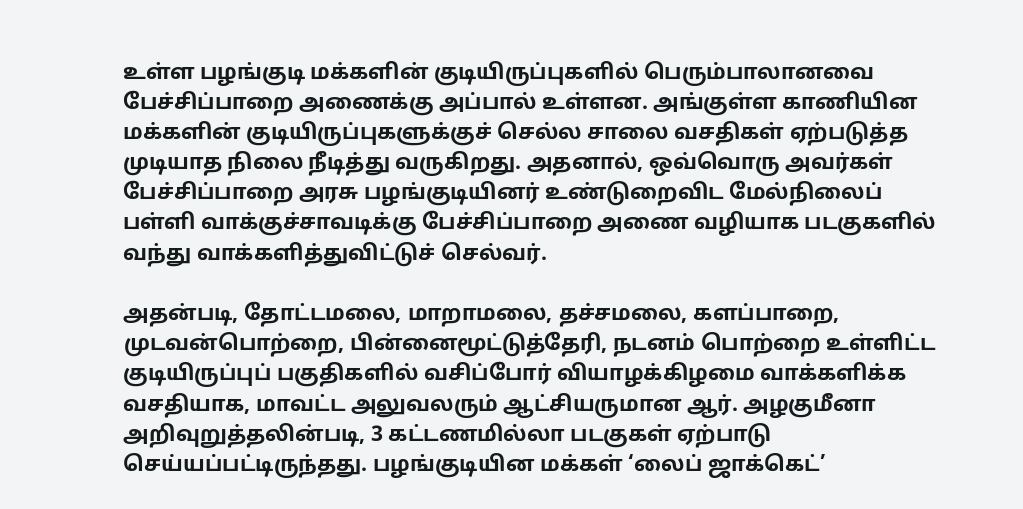உள்ள பழங்குடி மக்களின் குடியிருப்புகளில் பெரும்பாலானவை பேச்சிப்பாறை அணைக்கு அப்பால் உள்ளன. அங்குள்ள காணியின மக்களின் குடியிருப்புகளுக்குச் செல்ல சாலை வசதிகள் ஏற்படுத்த முடியாத நிலை நீடித்து வருகிறது. அதனால், ஒவ்வொரு அவர்கள் பேச்சிப்பாறை அரசு பழங்குடியினர் உண்டுறைவிட மேல்நிலைப் பள்ளி வாக்குச்சாவடிக்கு பேச்சிப்பாறை அணை வழியாக படகுகளில் வந்து வாக்களித்துவிட்டுச் செல்வர்.

அதன்படி, தோட்டமலை, மாறாமலை, தச்சமலை, களப்பாறை, முடவன்பொற்றை, பின்னைமூட்டுத்தேரி, நடனம் பொற்றை உள்ளிட்ட குடியிருப்புப் பகுதிகளில் வசிப்போர் வியாழக்கிழமை வாக்களிக்க வசதியாக, மாவட்ட அலுவலரும் ஆட்சியருமான ஆர். அழகுமீனா அறிவுறுத்தலின்படி, 3 கட்டணமில்லா படகுகள் ஏற்பாடு செய்யப்பட்டிருந்தது. பழங்குடியின மக்கள் ‘லைப் ஜாக்கெட்’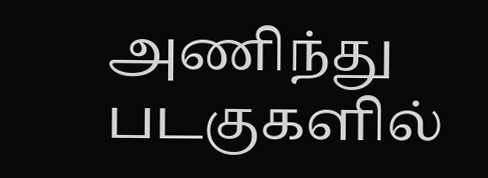அணிந்து படகுகளில்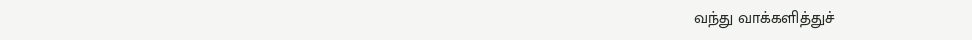வந்து வாக்களித்துச்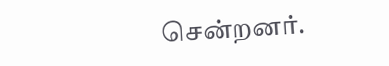சென்றனர்.